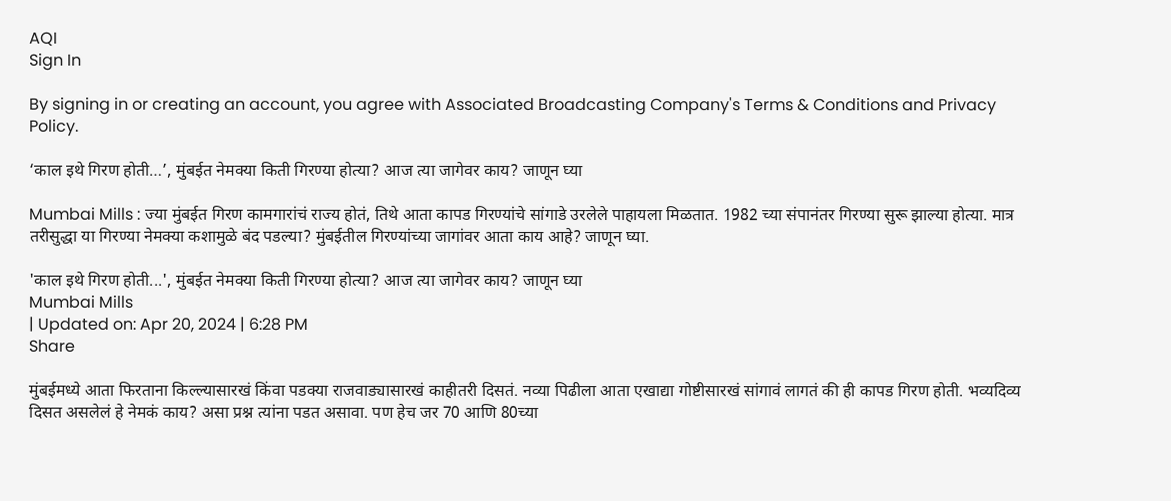AQI
Sign In

By signing in or creating an account, you agree with Associated Broadcasting Company's Terms & Conditions and Privacy Policy.

‘काल इथे गिरण होती…’, मुंबईत नेमक्या किती गिरण्या होत्या? आज त्या जागेवर काय? जाणून घ्या

Mumbai Mills : ज्या मुंबईत गिरण कामगारांचं राज्य होतं, तिथे आता कापड गिरण्यांचे सांगाडे उरलेले पाहायला मिळतात. 1982 च्या संपानंतर गिरण्या सुरू झाल्या होत्या. मात्र तरीसुद्धा या गिरण्या नेमक्या कशामुळे बंद पडल्या? मुंबईतील गिरण्यांच्या जागांवर आता काय आहे? जाणून घ्या.

'काल इथे गिरण होती...', मुंबईत नेमक्या किती गिरण्या होत्या? आज त्या जागेवर काय? जाणून घ्या
Mumbai Mills
| Updated on: Apr 20, 2024 | 6:28 PM
Share

मुंबईमध्ये आता फिरताना किल्ल्यासारखं किंवा पडक्या राजवाड्यासारखं काहीतरी दिसतं. नव्या पिढीला आता एखाद्या गोष्टीसारखं सांगावं लागतं की ही कापड गिरण होती. भव्यदिव्य दिसत असलेलं हे नेमकं काय? असा प्रश्न त्यांना पडत असावा. पण हेच जर 70 आणि 80च्या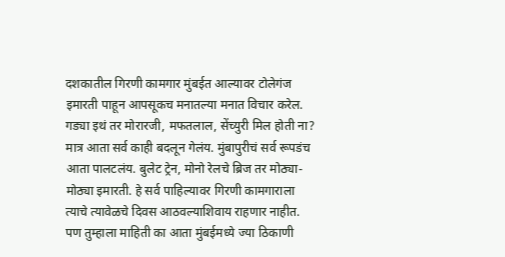दशकातील गिरणी कामगार मुंबईत आल्यावर टोलेगंज इमारती पाहून आपसूकच मनातल्या मनात विचार करेल. गड्या इथं तर मोरारजी, मफतलाल, सेंच्युरी मिल होती ना? मात्र आता सर्व काही बदलून गेलंय. मुंबापुरीचं सर्व रूपडंच आता पालटलंय. बुलेट ट्रेन, मोनो रेलचे ब्रिज तर मोठ्या-मोठ्या इमारती. हे सर्व पाहिल्यावर गिरणी कामगाराला त्याचे त्यावेळचे दिवस आठवल्याशिवाय राहणार नाहीत. पण तुम्हाला माहिती का आता मुंबईमध्ये ज्या ठिकाणी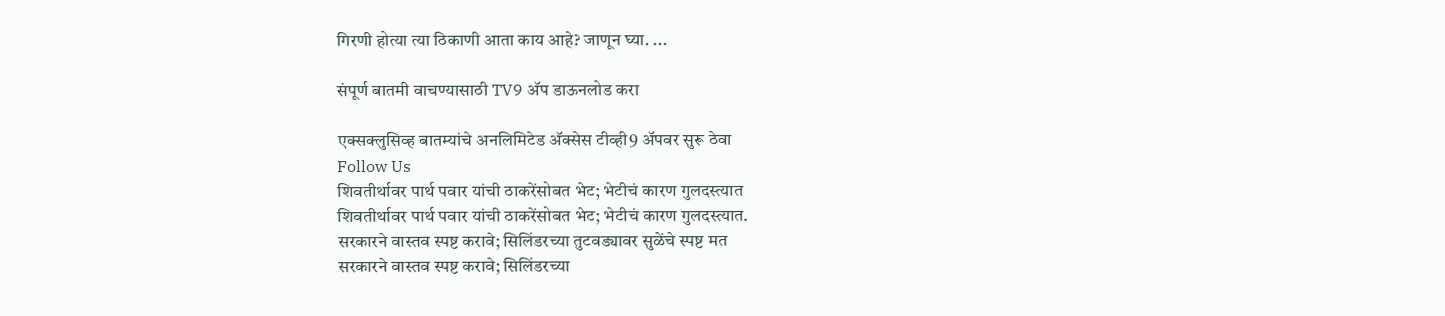गिरणी होत्या त्या ठिकाणी आता काय आहे? जाणून घ्या. ...

संपूर्ण बातमी वाचण्यासाठी TV9 अ‍ॅप डाऊनलोड करा

एक्सक्लुसिव्ह बातम्यांचे अनलिमिटेड अ‍ॅक्सेस टीव्ही9 अ‍ॅपवर सुरू ठेवा
Follow Us
शिवतीर्थावर पार्थ पवार यांची ठाकरेंसोबत भेट; भेटीचं कारण गुलदस्त्यात
शिवतीर्थावर पार्थ पवार यांची ठाकरेंसोबत भेट; भेटीचं कारण गुलदस्त्यात.
सरकारने वास्तव स्पष्ट करावे; सिलिंडरच्या तुटवड्यावर सुळेंचे स्पष्ट मत
सरकारने वास्तव स्पष्ट करावे; सिलिंडरच्या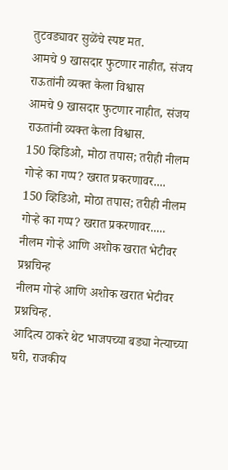तुटवड्यावर सुळेंचे स्पष्ट मत.
आमचे 9 खासदार फुटणार नाहीत, संजय राऊतांनी व्यक्त केला विश्वास
आमचे 9 खासदार फुटणार नाहीत, संजय राऊतांनी व्यक्त केला विश्वास.
150 व्हिडिओ, मोठा तपास; तरीही नीलम गोऱ्हे का गप्प? खरात प्रकरणावर....
150 व्हिडिओ, मोठा तपास; तरीही नीलम गोऱ्हे का गप्प? खरात प्रकरणावर.....
नीलम गोऱ्हे आणि अशोक खरात भेटीवर प्रश्नचिन्ह
नीलम गोऱ्हे आणि अशोक खरात भेटीवर प्रश्नचिन्ह.
आदित्य ठाकरे थेट भाजपच्या बड्या नेत्याच्या घरी, राजकीय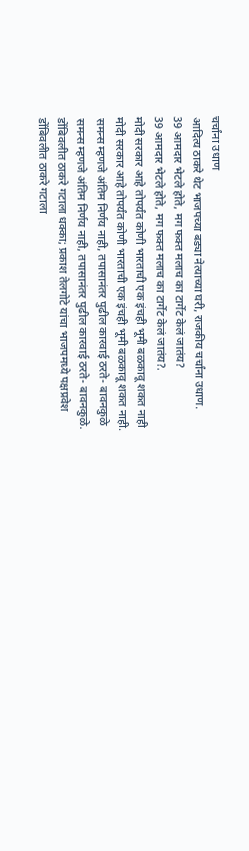चर्चांना उधाण
आदित्य ठाकरे थेट भाजपच्या बड्या नेत्याच्या घरी, राजकीय चर्चांना उधाण.
39 आमदार भेटले होते, मग फक्त मलाच का टार्गेट केलं जातंय?
39 आमदार भेटले होते, मग फक्त मलाच का टार्गेट केलं जातंय?.
मोदी सरकार आहे तोपर्यंत कोणी भारताची एक इंचही भूमी बळकावू शकत नाही
मोदी सरकार आहे तोपर्यंत कोणी भारताची एक इंचही भूमी बळकावू शकत नाही.
समन्स म्हणजे अंतिम निर्णय नाही, तपासानंतर पुढील कारवाई ठरते- बावनकुळे
समन्स म्हणजे अंतिम निर्णय नाही, तपासानंतर पुढील कारवाई ठरते- बावनकुळे.
डोंबिवलीत ठाकरे गटाला धक्का; प्रकाश तेलगोटे यांचा भाजपमध्ये पक्षप्रवेश
डोंबिवलीत ठाकरे गटाला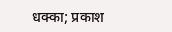धक्का; प्रकाश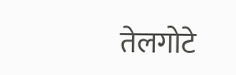तेलगोटे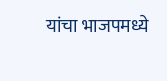यांचा भाजपमध्ये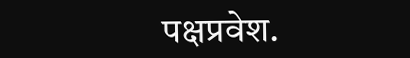पक्षप्रवेश.